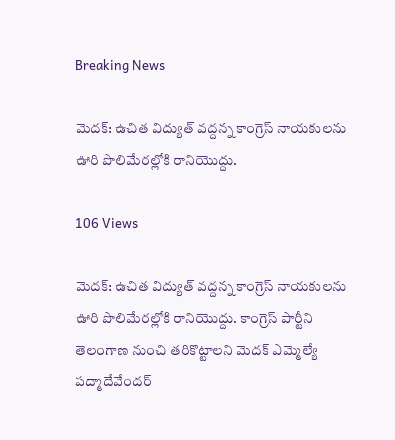Breaking News

మెదక్: ఉచిత విద్యుత్ వద్దన్న కాంగ్రెస్ నాయకులను ఊరి పొలిమేరల్లోకి రానియొద్దు.

106 Views

మెదక్: ఉచిత విద్యుత్ వద్దన్న కాంగ్రెస్ నాయకులను ఊరి పొలిమేరల్లోకి రానియొద్దు. కాంగ్రెస్ పార్టీని తెలంగాణ నుంచి తరికొట్టాలని మెదక్‌ ఎమ్మెల్యే పద్మాదేవేందర్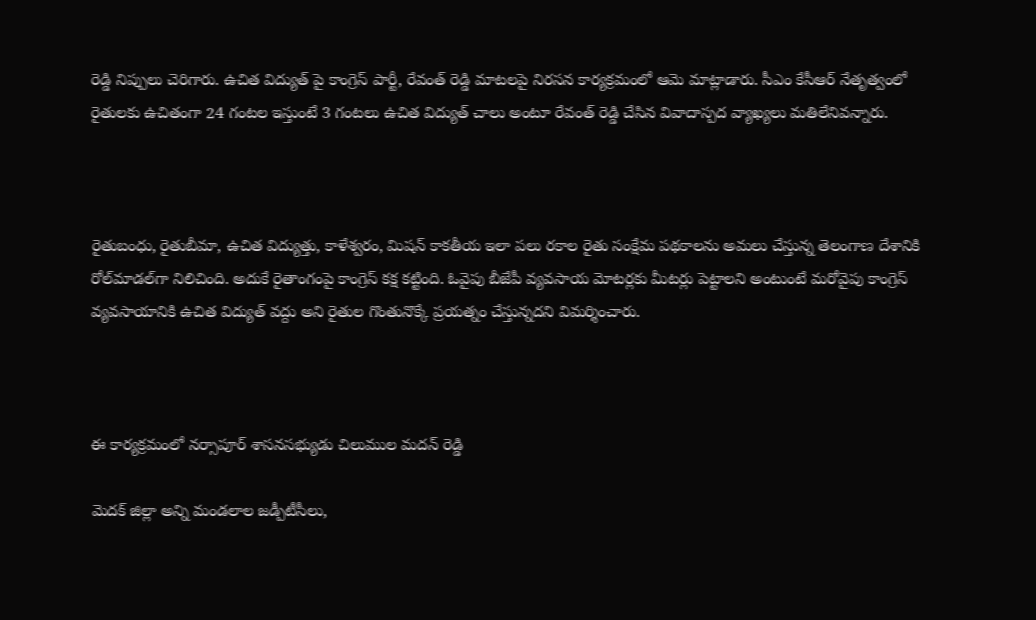రెడ్డి నిప్పులు చెరిగారు. ఉచిత విద్యుత్ పై కాంగ్రెస్ పార్టీ, రేవంత్ రెడ్డి మాటలపై నిరసన కార్యక్రమంలో ఆమె మాట్లాడారు. సీఎం కేసీఆర్‌ నేతృత్వంలో రైతులకు ఉచితంగా 24 గంటల ఇస్తుంటే 3 గంటలు ఉచిత విద్యుత్ చాలు అంటూ రేవంత్ రెడ్డి చేసిన వివాదాస్పద వ్యాఖ్యలు మతిలేనివన్నారు.



రైతుబంధు, రైతుబీమా, ఉచిత విద్యుత్తు, కాళేశ్వరం, మిషన్‌ కాకతీయ ఇలా పలు రకాల రైతు సంక్షేమ పథకాలను అమలు చేస్తున్న తెలంగాణ దేశానికి రోల్‌మాడల్‌గా నిలిచింది. అదుకే రైతాంగంపై కాంగ్రెస్ కక్ష కట్టింది. ఓవైపు బీజేపీ వ్యవసాయ మోటర్లకు మీటర్లు పెట్టాలని అంటుంటే మరోవైపు కాంగ్రెస్ వ్యవసాయానికి ఉచిత విద్యుత్ వద్దు అని రైతుల గొంతునొక్కే ప్రయత్నం చేస్తున్నదని విమర్శించారు.



ఈ కార్యక్రమంలో నర్సాపూర్ శాసనసభ్యుడు చిలుముల మదన్ రెడ్డి

మెదక్ జిల్లా అన్ని మండలాల జడ్పీటీసీలు,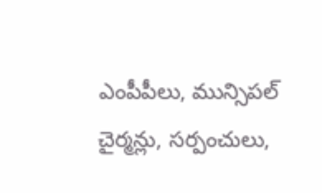ఎంపీపీలు, మున్సిపల్ చైర్మన్లు, సర్పంచులు,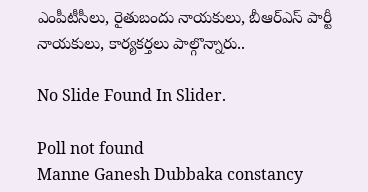ఎంపీటీసీలు, రైతుబందు నాయకులు, బీఆర్ఎస్ పార్టీ నాయకులు, కార్యకర్తలు పాల్గొన్నారు..

No Slide Found In Slider.

Poll not found
Manne Ganesh Dubbaka constancy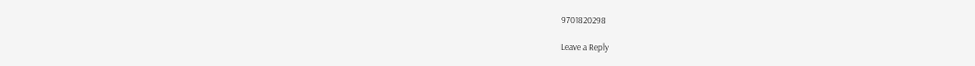9701820298

Leave a Reply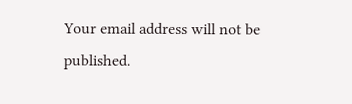Your email address will not be published.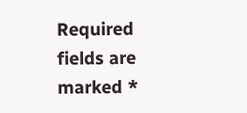Required fields are marked *